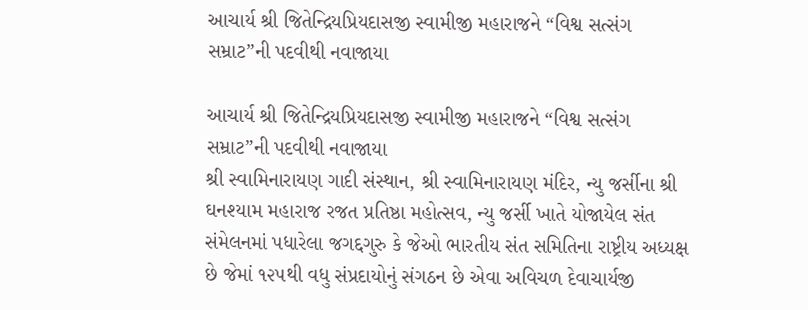આચાર્ય શ્રી જિતેન્દ્રિયપ્રિયદાસજી સ્વામીજી મહારાજને “વિશ્વ સત્સંગ સમ્રાટ”ની પદવીથી નવાજાયા

આચાર્ય શ્રી જિતેન્દ્રિયપ્રિયદાસજી સ્વામીજી મહારાજને “વિશ્વ સત્સંગ સમ્રાટ”ની પદવીથી નવાજાયા
શ્રી સ્વામિનારાયણ ગાદી સંસ્થાન, શ્રી સ્વામિનારાયણ મંદિર, ન્યુ જર્સીના શ્રી ઘનશ્યામ મહારાજ રજત પ્રતિષ્ઠા મહોત્સવ, ન્યુ જર્સી ખાતે યોજાયેલ સંત સંમેલનમાં પધારેલા જગદ્દગુરુ કે જેઓ ભારતીય સંત સમિતિના રાષ્ટ્રીય અધ્યક્ષ છે જેમાં ૧૨૫થી વધુ સંપ્રદાયોનું સંગઠન છે એવા અવિચળ દેવાચાર્યજી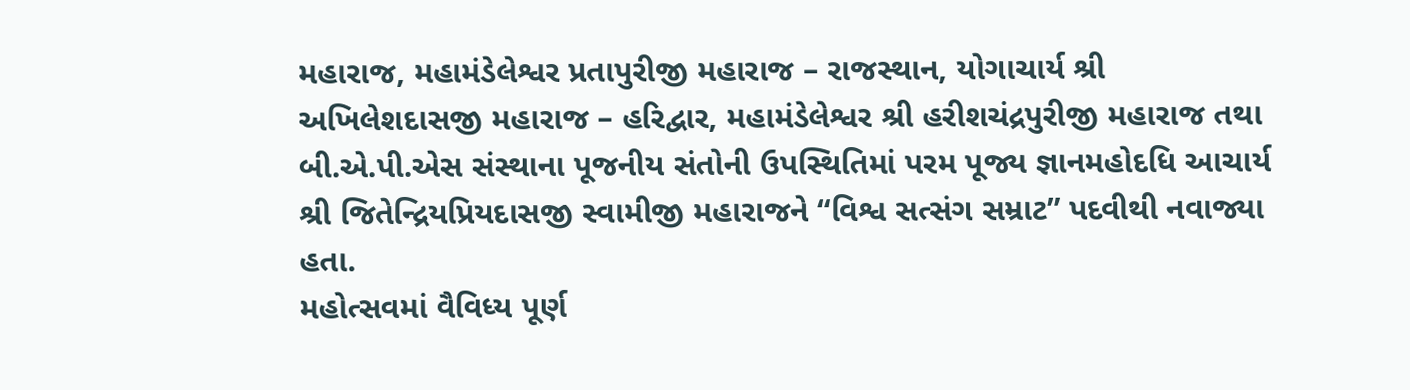મહારાજ, મહામંડેલેશ્વર પ્રતાપુરીજી મહારાજ – રાજસ્થાન, યોગાચાર્ય શ્રી અખિલેશદાસજી મહારાજ – હરિદ્વાર, મહામંડેલેશ્વર શ્રી હરીશચંદ્રપુરીજી મહારાજ તથા બી.એ.પી.એસ સંસ્થાના પૂજનીય સંતોની ઉપસ્થિતિમાં પરમ પૂજ્ય જ્ઞાનમહોદધિ આચાર્ય શ્રી જિતેન્દ્રિયપ્રિયદાસજી સ્વામીજી મહારાજને “વિશ્વ સત્સંગ સમ્રાટ” પદવીથી નવાજ્યા હતા.
મહોત્સવમાં વૈવિધ્ય પૂર્ણ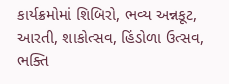કાર્યક્રમોમાં શિબિરો, ભવ્ય અન્નકૂટ, આરતી, શાકોત્સવ, હિંડોળા ઉત્સવ, ભક્તિ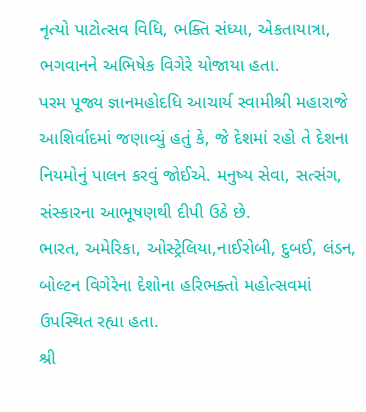નૃત્યો પાટોત્સવ વિધિ, ભક્તિ સંધ્યા, એકતાયાત્રા, ભગવાનને અભિષેક વિગેરે યોજાયા હતા.
પરમ પૂજ્ય જ્ઞાનમહોદધિ આચાર્ય સ્વામીશ્રી મહારાજે આશિર્વાદમાં જણાવ્યું હતું કે, જે દેશમાં રહો તે દેશના નિયમોનું પાલન કરવું જોઈએ. મનુષ્ય સેવા, સત્સંગ, સંસ્કારના આભૂષણથી દીપી ઉઠે છે.
ભારત, અમેરિકા, ઓસ્ટ્રેલિયા,નાઈરોબી, દુબઈ, લંડન, બોલ્ટન વિગેરેના દેશોના હરિભક્તો મહોત્સવમાં ઉપસ્થિત રહ્યા હતા.
શ્રી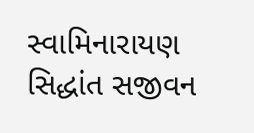સ્વામિનારાયણ સિદ્ધાંત સજીવન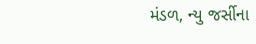મંડળ, ન્યુ જર્સીના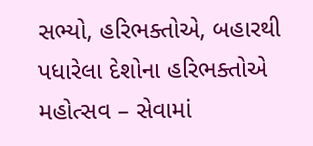સભ્યો, હરિભક્તોએ, બહારથી પધારેલા દેશોના હરિભક્તોએ મહોત્સવ – સેવામાં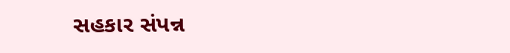સહકાર સંપન્ન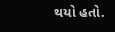થયો હતો.